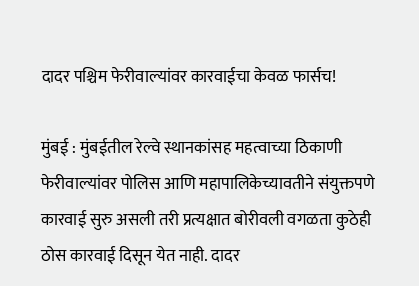दादर पश्चिम फेरीवाल्यांवर कारवाईचा केवळ फार्सच!

मुंबई : मुंबईतील रेल्वे स्थानकांसह महत्वाच्या ठिकाणी फेरीवाल्यांवर पोलिस आणि महापालिकेच्यावतीने संयुक्तपणे कारवाई सुरु असली तरी प्रत्यक्षात बोरीवली वगळता कुठेही ठोस कारवाई दिसून येत नाही. दादर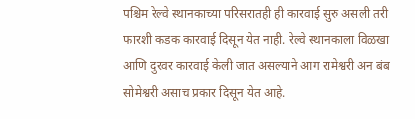पश्चिम रेल्वे स्थानकाच्या परिसरातही ही कारवाई सुरु असली तरी फारशी कडक कारवाई दिसून येत नाही. रेल्वे स्थानकाला विळखा आणि दुरवर कारवाई केली जात असल्याने आग रामेश्वरी अन बंब सोमेश्वरी असाच प्रकार दिसून येत आहे.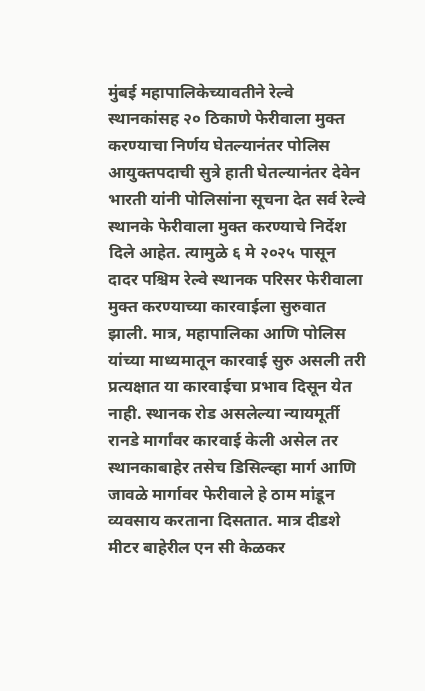मुंबई महापालिकेच्यावतीने रेल्वे स्थानकांसह २० ठिकाणे फेरीवाला मुक्त करण्याचा निर्णय घेतल्यानंतर पोलिस आयुक्तपदाची सुत्रे हाती घेतल्यानंतर देवेन भारती यांनी पोलिसांना सूचना देत सर्व रेल्वे स्थानके फेरीवाला मुक्त करण्याचे निर्देश दिले आहेत. त्यामुळे ६ मे २०२५ पासून दादर पश्चिम रेल्वे स्थानक परिसर फेरीवाला मुक्त करण्याच्या कारवाईला सुरुवात झाली. मात्र, महापालिका आणि पोलिस यांच्या माध्यमातून कारवाई सुरु असली तरी प्रत्यक्षात या कारवाईचा प्रभाव दिसून येत नाही. स्थानक रोड असलेल्या न्यायमूर्ती रानडे मार्गांवर कारवाई केली असेल तर स्थानकाबाहेर तसेच डिसिल्व्हा मार्ग आणि जावळे मार्गावर फेरीवाले हे ठाम मांडून व्यवसाय करताना दिसतात. मात्र दीडशे मीटर बाहेरील एन सी केळकर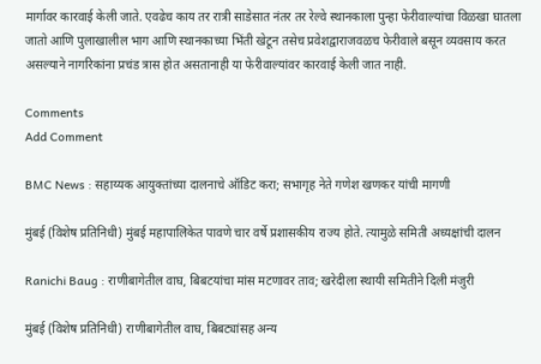मार्गावर कारवाई केली जाते. एवढेच काय तर रात्री साडेसात नंतर तर रेल्वे स्थानकाला पुन्हा फेरीवाल्यांचा विळखा घातला जातो आणि पुलाखालील भाग आणि स्थानकाच्या भिंती खेटून तसेच प्रवेशद्वाराजवळच फेरीवाले बसून व्यवसाय करत असल्याने नागरिकांना प्रचंड त्रास होत असतानाही या फेरीवाल्यांवर कारवाई केली जात नाही.

Comments
Add Comment

BMC News : सहाय्यक आयुक्तांच्या दालनाचे ऑडिट करा; सभागृह नेते गणेश खणकर यांची मागणी

मुंबई (विशेष प्रतिनिधी) मुंबई महापालिकेत पावणे चार वर्षे प्रशासकीय राज्य होते. त्यामुळे समिती अध्यक्षांची दालन

Ranichi Baug : राणीबागेतील वाघ, बिबटयांचा मांस मटणावर ताव; खरेदीला स्थायी समितीने दिली मंजुरी

मुंबई (विशेष प्रतिनिधी) राणीबागेतील वाघ, बिबट्यांसह अन्य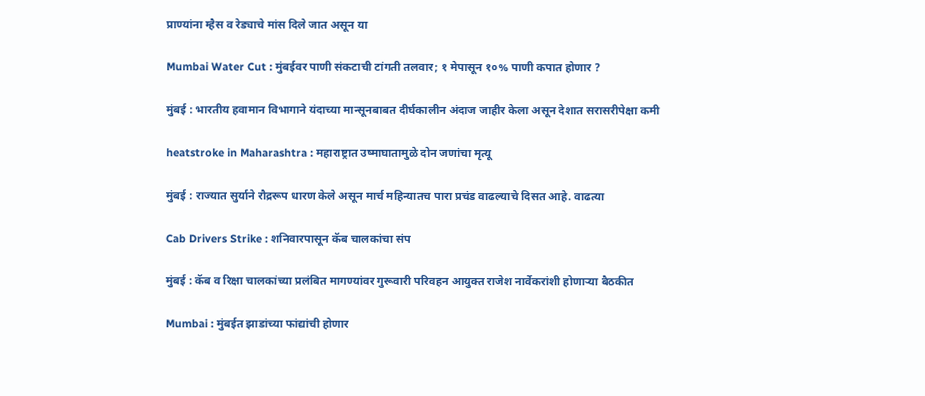प्राण्यांना म्हैस व रेड्याचे मांस दिले जात असून या

Mumbai Water Cut : मुंबईवर पाणी संकटाची टांगती तलवार; १ मेपासून १०% पाणी कपात होणार ?

मुंबई : भारतीय हवामान विभागाने यंदाच्या मान्सूनबाबत दीर्घकालीन अंदाज जाहीर केला असून देशात सरासरीपेक्षा कमी

heatstroke in Maharashtra : महाराष्ट्रात उष्माघातामुळे दोन जणांचा मृत्यू

मुंबई : राज्यात सुर्याने रौद्ररूप धारण केले असून मार्च महिन्यातच पारा प्रचंड वाढल्याचे दिसत आहे. वाढत्या

Cab Drivers Strike : शनिवारपासून कॅब चालकांचा संप

मुंबई : कॅब व रिक्षा चालकांच्या प्रलंबित मागण्यांवर गुरूवारी परिवहन आयुक्त राजेश नार्वेकरांशी होणाऱ्या बैठकीत

Mumbai : मुंबईत झाडांच्या फांद्यांची होणार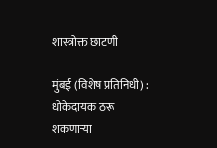शास्त्रोक्त छाटणी

मुंबई (विशेष प्रतिनिधी) : धोकेदायक ठरू शकणाऱ्या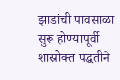झाडांची पावसाळा सुरू होण्यापूर्वी शास्रोक्त पद्धतीने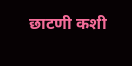छाटणी कशी